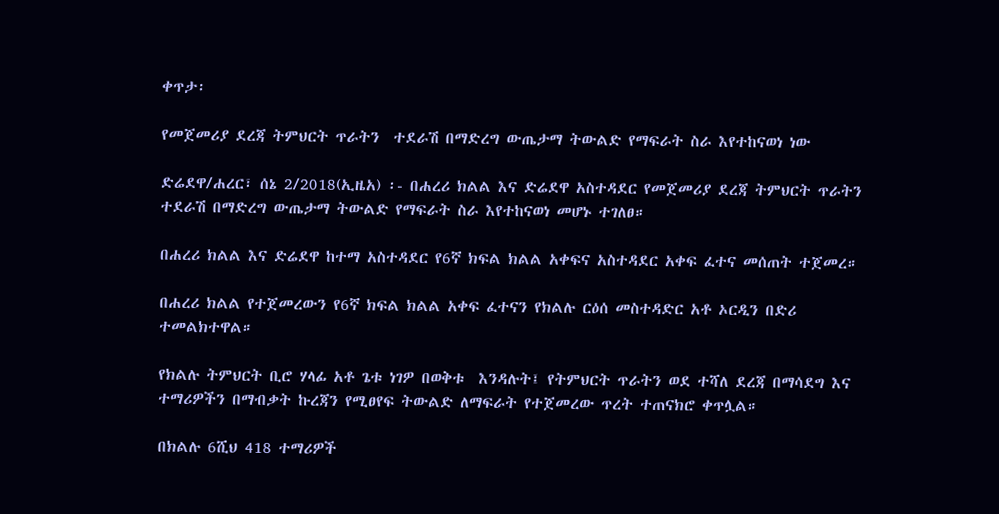ቀጥታ፡

የመጀመሪያ ደረጃ ትምህርት ጥራትን  ተደራሽ በማድረግ ውጤታማ ትውልድ የማፍራት ስራ እየተከናወነ ነው

ድሬደዋ/ሐረር፣ ሰኔ 2/2018(ኢዜአ) ፡- በሐረሪ ክልል እና ድሬደዋ አስተዳደር የመጀመሪያ ደረጃ ትምህርት ጥራትን  ተደራሽ በማድረግ ውጤታማ ትውልድ የማፍራት ስራ እየተከናወነ መሆኑ ተገለፀ።

በሐረሪ ክልል እና ድሬደዋ ከተማ አስተዳደር የ6ኛ ክፍል ክልል አቀፍና አስተዳደር አቀፍ ፈተና መሰጠት ተጀመረ።

በሐረሪ ክልል የተጀመረውን የ6ኛ ክፍል ክልል አቀፍ ፈተናን የክልሉ ርዕሰ መስተዳድር አቶ ኦርዲን በድሪ ተመልክተዋል።

የክልሉ ትምህርት ቢሮ ሃላፊ አቶ ጌቱ ነገዎ በወቅቱ  እንዳሉት፤ የትምህርት ጥራትን ወደ ተሻለ ደረጃ በማሳደግ እና ተማሪዎችን በማብቃት ኩረጃን የሚፀየፍ ትውልድ ለማፍራት የተጀመረው ጥረት ተጠናክሮ ቀጥሏል።

በክልሉ 6ሺህ 418 ተማሪዎች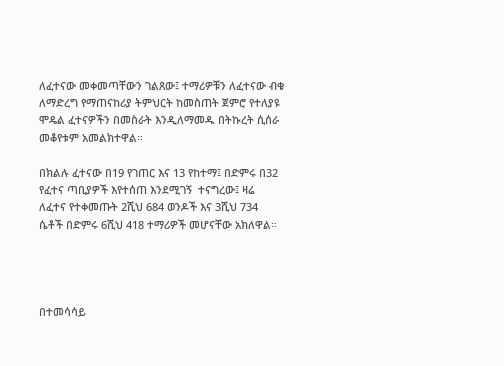ለፈተናው መቀመጣቸውን ገልጸው፤ ተማሪዎቹን ለፈተናው ብቁ ለማድረግ የማጠናከሪያ ትምህርት ከመስጠት ጀምሮ የተለያዩ ሞዴል ፈተናዎችን በመስራት እንዲለማመዱ በትኩረት ሲሰራ መቆየቱም አመልክተዋል።

በክልሉ ፈተናው በ19 የገጠር እና 13 የከተማ፤ በድምሩ በ32 የፈተና ጣቢያዎች እየተሰጠ እንደሚገኝ  ተናግረው፤ ዛሬ ለፈተና የተቀመጡት 2ሺህ 684 ወንዶች እና 3ሺህ 734 ሴቶች በድምሩ 6ሺህ 418 ተማሪዎች መሆናቸው አክለዋል።




በተመሳሳይ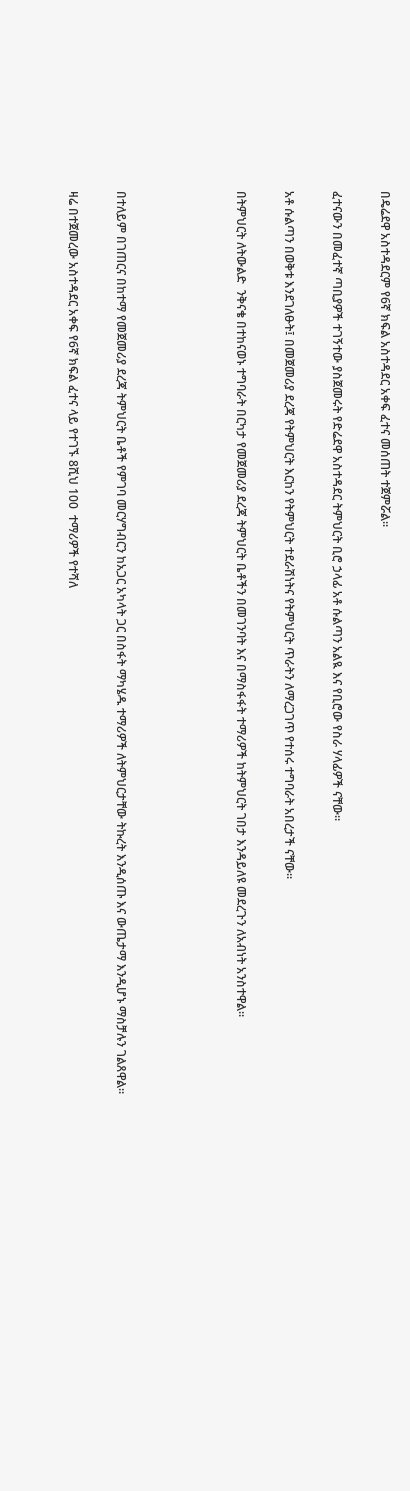በዴሬደዋ አስተዳደርም የ6ኛ ክፍል አስተዳደር አቀፍ ፈተና መሰጠት ተጀምሯል።

ፈተናውን በመፈተኛ ጣቢያዎች ተገኝተው ያስጀመሩት የድሬደዋ አስተዳደር ትምህርት ቢሮ ኃላፊ አቶ ሱልጣን አልዪ እና የቢሮው የስራ ሃላፊዎች ናቸው።

አቶ ሱልጣን በወቅቱ እንደገለፁት፤ በመጀመሪያ ደረጃ የትምህርት እርከን የትምህርት ተደራሽነትና የትምህርት ጥራትን ለማረጋገጥ የተሰሩ ተግባራት አበረታች ናቸው።

በትምህርት ለትውልድ  ንቅናቄ በተከናወኑ ተግባራት በርካታ የመጀመሪያ ደረጃ ትምህርት ቤቶችን በመገንባት እና በማስፋፋት ተማሪዎች ከትምህርት ገበታ እንዳይለዩ መደረጉን ለአብነት አንስተዋል።




በተለይም በገጠርና በከተማ የመጀመሪያ ደረጃ ትምህርት ቤቶች የምገባ መርሃግብርን ከአጋር አካላት ጋር በስፋት ማካሄዱ ተማሪዎች ለትምህርታቸው ትኩረት እንዲሰጡ እና ውጤታማ እንዲሆኑ ማስቻሉን ገልጸዋል።

ዛሬ በተጀመረው አስተዳደር አቀፍ የ6ኛ ክፍል ፈተና ላይ የተገኙ 8ሺህ 100  ተማሪዎች የተሻለ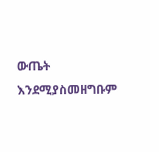ውጤት እንደሚያስመዘግቡም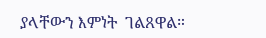ያላቸውን እምነት  ገልጸዋል።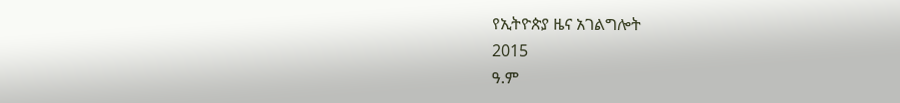የኢትዮጵያ ዜና አገልግሎት
2015
ዓ.ም